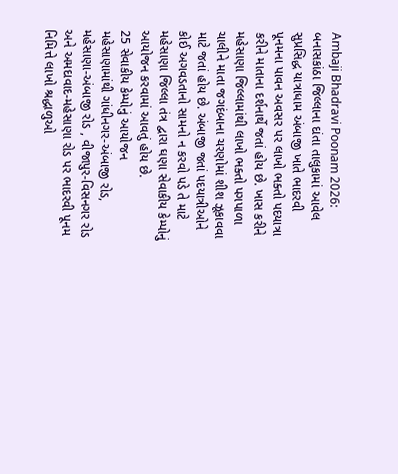Ambaji Bhadravi Poonam 2026: બનાસકાંઠા જિલ્લાના દાંતા તાલુકામાં આવેલ સુપ્રસિદ્ધ યાત્રાધામ અંબાજી ખાતે ભાદરવી પૂનમના પાવન અવસર પર લાખો ભક્તો પદયાત્રા કરીને માતાના દર્શનાર્થે જતાં હોય છે. ખાસ કરીને મહેસાણા જિલ્લામાંથી લાખો ભક્તો પગપાળા ચાલીને માતા જગદંબાના ચરણોમાં શીશ ઝૂકાવવા માટે જતાં હોય છે. અંબાજી જતાં પદયાત્રીઓને કોઈ અગવડતાનો સામનો ન કરવો પડે તે માટે મહેસાણા જિલ્લા તંત્ર દ્વારા ઘણા સેવાકીય કેમ્પોનું આયોજન કરવામાં આવતું હોય છે.
25 સેવાકીય કેમ્પોનું આયોજન
મહેસાણામાંથી ગાંધીનગર-અંબાજી રોડ, મહેસાણા-અંબાજી રોડ , વીજાપુર-વિસનગર રોડ અને અમદાવાદ-મહેસાણા રોડ પર ભાદરવી પૂનમ નિમિત્તે લાખો શ્રદ્ધાળુઓ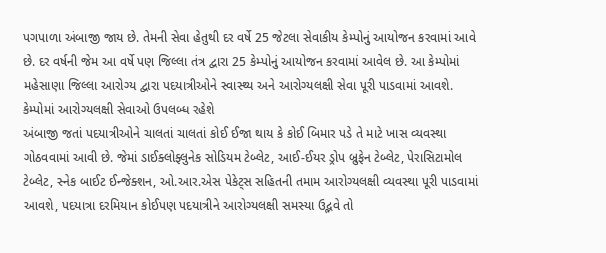પગપાળા અંબાજી જાય છે. તેમની સેવા હેતુથી દર વર્ષે 25 જેટલા સેવાકીય કેમ્પોનું આયોજન કરવામાં આવે છે. દર વર્ષની જેમ આ વર્ષે પણ જિલ્લા તંત્ર દ્વારા 25 કેમ્પોનું આયોજન કરવામાં આવેલ છે. આ કેમ્પોમાં મહેસાણા જિલ્લા આરોગ્ય દ્વારા પદયાત્રીઓને સ્વાસ્થ્ય અને આરોગ્યલક્ષી સેવા પૂરી પાડવામાં આવશે.
કેમ્પોમાં આરોગ્યલક્ષી સેવાઓ ઉપલબ્ધ રહેશે
અંબાજી જતાં પદયાત્રીઓને ચાલતાં ચાલતાં કોઈ ઈજા થાય કે કોઈ બિમાર પડે તે માટે ખાસ વ્યવસ્થા ગોઠવવામાં આવી છે. જેમાં ડાઈક્લોફ્લુનેક સોડિયમ ટેબ્લેટ, આઈ-ઈયર ડ્રોપ બ્રુફેન ટેબ્લેટ, પેરાસિટામોલ ટેબ્લેટ, સ્નેક બાઈટ ઈન્જેક્શન, ઓ.આર.એસ પેકેટ્સ સહિતની તમામ આરોગ્યલક્ષી વ્યવસ્થા પૂરી પાડવામાં આવશે, પદયાત્રા દરમિયાન કોઈપણ પદયાત્રીને આરોગ્યલક્ષી સમસ્યા ઉદ્ભવે તો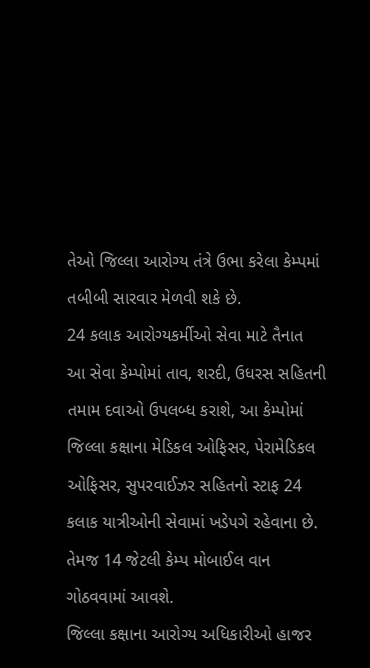તેઓ જિલ્લા આરોગ્ય તંત્રે ઉભા કરેલા કેમ્પમાં તબીબી સારવાર મેળવી શકે છે.
24 કલાક આરોગ્યકર્મીઓ સેવા માટે તૈનાત
આ સેવા કેમ્પોમાં તાવ, શરદી, ઉધરસ સહિતની તમામ દવાઓ ઉપલબ્ધ કરાશે, આ કેમ્પોમાં જિલ્લા કક્ષાના મેડિકલ ઓફિસર, પેરામેડિકલ ઓફિસર, સુપરવાઈઝર સહિતનો સ્ટાફ 24 કલાક યાત્રીઓની સેવામાં ખડેપગે રહેવાના છે. તેમજ 14 જેટલી કેમ્પ મોબાઈલ વાન ગોઠવવામાં આવશે.
જિલ્લા કક્ષાના આરોગ્ય અધિકારીઓ હાજર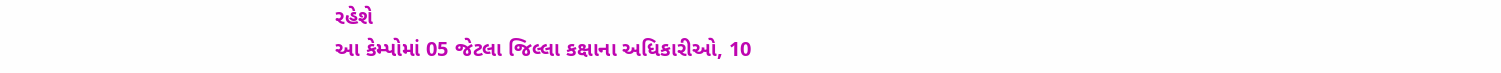રહેશે
આ કેમ્પોમાં 05 જેટલા જિલ્લા કક્ષાના અધિકારીઓ, 10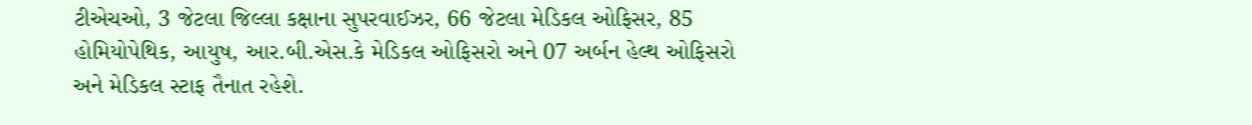ટીએચઓ, 3 જેટલા જિલ્લા કક્ષાના સુપરવાઈઝર, 66 જેટલા મેડિકલ ઓફિસર, 85 હોમિયોપેથિક, આયુષ, આર.બી.એસ.કે મેડિકલ ઓફિસરો અને 07 અર્બન હેલ્થ ઓફિસરો અને મેડિકલ સ્ટાફ તૈનાત રહેશે.